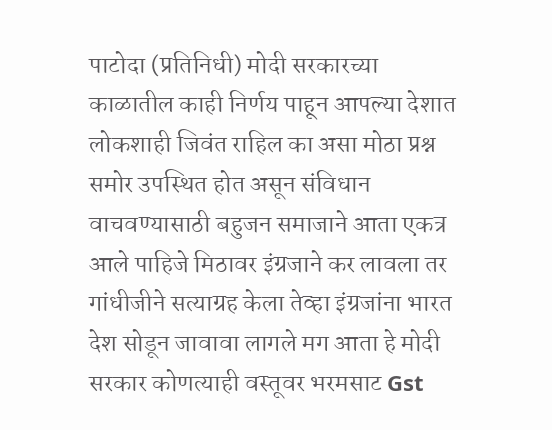पाटोदा (प्रतिनिधी) मोदी सरकारच्या काळातील काही निर्णय पाहून आपल्या देशात लोकशाही जिवंत राहिल का असा मोठा प्रश्न समोर उपस्थित होत असून संविधान वाचवण्यासाठी बहुजन समाजाने आता एकत्र आले पाहिजे मिठावर इंग्रजाने कर लावला तर गांधीजीने सत्याग्रह केला तेव्हा इंग्रजांना भारत देश सोडून जावावा लागले मग आता हे मोदी सरकार कोणत्याही वस्तूवर भरमसाट Gst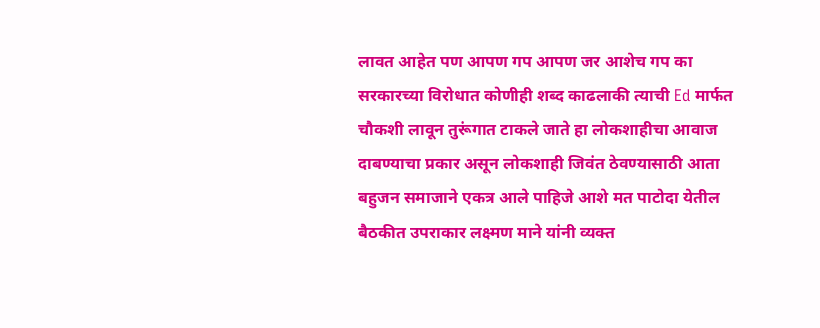लावत आहेत पण आपण गप आपण जर आशेच गप का सरकारच्या विरोधात कोणीही शब्द काढलाकी त्याची Ed मार्फत चौकशी लावून तुरूंगात टाकले जाते हा लोकशाहीचा आवाज दाबण्याचा प्रकार असून लोकशाही जिवंत ठेवण्यासाठी आता बहुजन समाजाने एकत्र आले पाहिजे आशे मत पाटोदा येतील बैठकीत उपराकार लक्ष्मण माने यांनी व्यक्त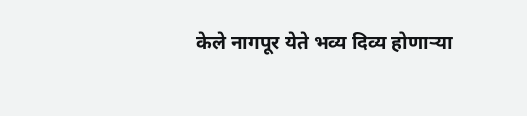केले नागपूर येते भव्य दिव्य होणाऱ्या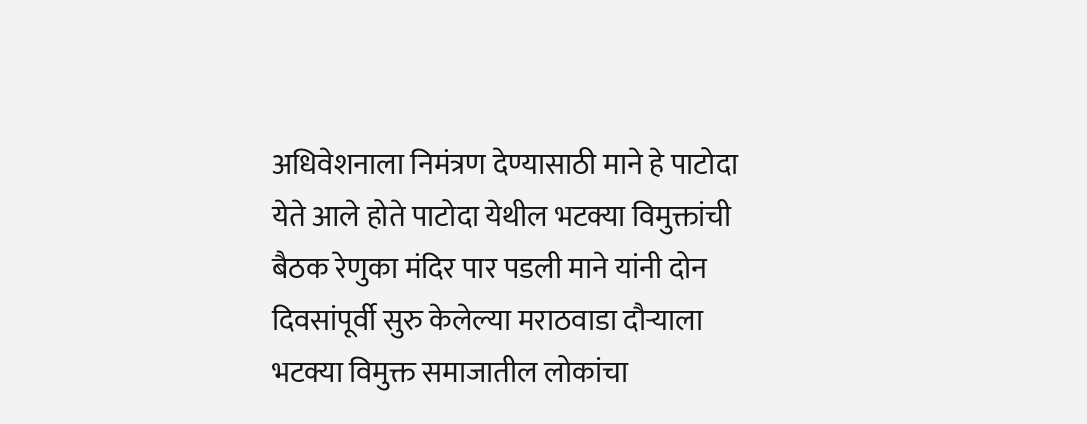अधिवेशनाला निमंत्रण देण्यासाठी माने हे पाटोदा येते आले होते पाटोदा येथील भटक्या विमुक्तांची बैठक रेणुका मंदिर पार पडली माने यांनी दोन दिवसांपूर्वी सुरु केलेल्या मराठवाडा दौऱ्याला भटक्या विमुक्त समाजातील लोकांचा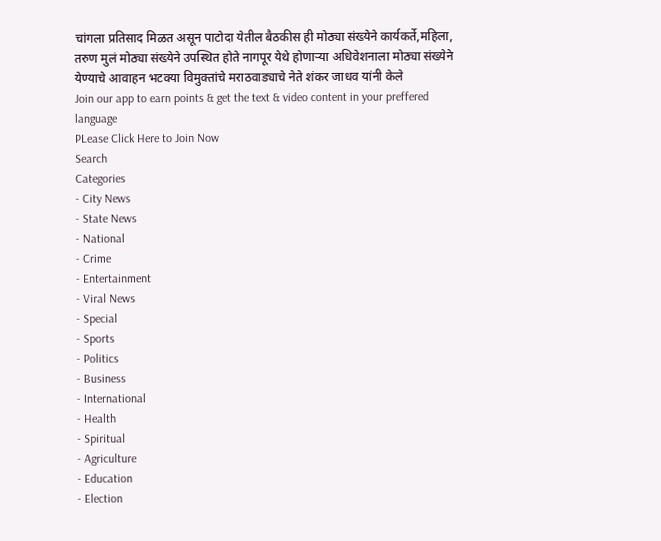चांगला प्रतिसाद मिळत असून पाटोदा येतील बैठकीस ही मोठ्या संख्येने कार्यकर्ते,महिला, तरुण मुलं मोठ्या संख्येने उपस्थित होते नागपूर येथे होणाऱ्या अधिवेशनाला मोठ्या संख्येने येण्याचे आवाहन भटक्या विमुक्तांचे मराठवाड्याचे नेते शंकर जाधव यांनी केले
Join our app to earn points & get the text & video content in your preffered language
PLease Click Here to Join Now
Search
Categories
- City News
- State News
- National
- Crime
- Entertainment
- Viral News
- Special
- Sports
- Politics
- Business
- International
- Health
- Spiritual
- Agriculture
- Education
- Election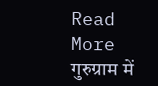Read More
गुरुग्राम में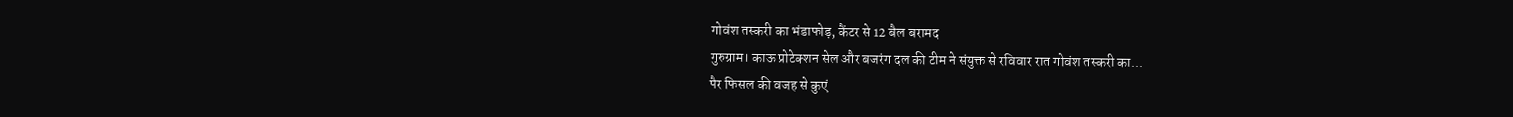गोवंश तस्करी का भंडाफोड़, कैंटर से 12 बैल बरामद
गुरुग्राम। काऊ प्रोटेक्शन सेल और बजरंग दल की टीम ने संयुक्त से रविवार रात गोवंश तस्करी का...
पैर फिसल की वजह से कुएं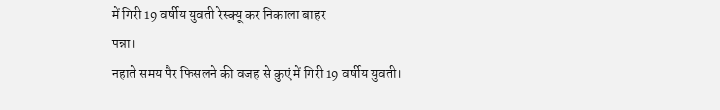में गिरी 19 वर्षीय युवती रेस्क्यू कर निकाला बाहर
पन्ना।
नहाते समय पैर फिसलने की वजह से कुएं में गिरी 19 वर्षीय युवती।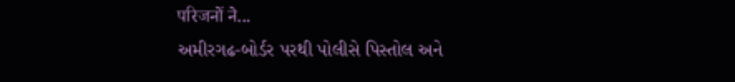परिजनों ने...
અમીરગઢ-બોર્ડર પરથી પોલીસે પિસ્તોલ અને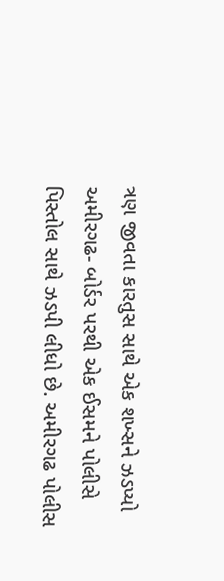ત્રણ જીવતા કારતુસ સાથે એક શખ્સને ઝડપ્યો
અમીરગઢ- બોર્ડર પરથી એક ઈસમને પોલીસે પિસ્તોલ સાથે ઝડપી લીધો છે. અમીરગઢ પોલીસ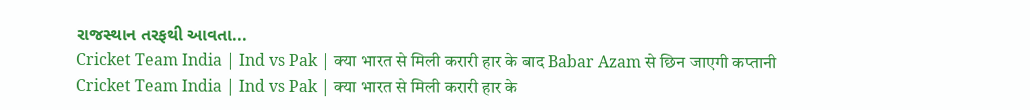રાજસ્થાન તરફથી આવતા...
Cricket Team India | Ind vs Pak | क्या भारत से मिली करारी हार के बाद Babar Azam से छिन जाएगी कप्तानी
Cricket Team India | Ind vs Pak | क्या भारत से मिली करारी हार के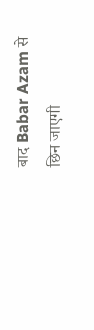बाद Babar Azam से छिन जाएगी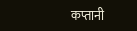कप्तानी